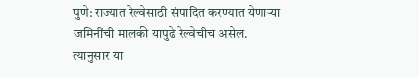पुणे: राज्यात रेल्वेसाठी संपादित करण्यात येणाऱ्या जमिनींची मालकी यापुढे रेल्वेचीच असेल. त्यानुसार या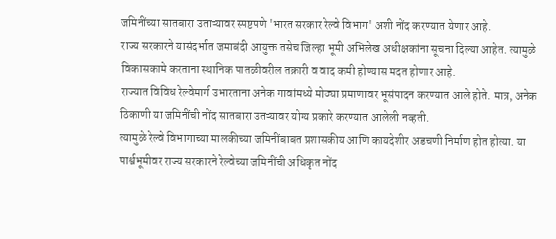जमिनींच्या सातबारा उताऱ्यावर स्पष्टपणे 'भारत सरकार रेल्वे विभाग' अशी नोंद करण्यात येणार आहे.
राज्य सरकारने यासंदर्भात जमाबंदी आयुक्त तसेच जिल्हा भूमी अभिलेख अधीक्षकांना सूचना दिल्या आहेत. त्यामुळे विकासकामे करताना स्थानिक पातळीवरील तक्रारी व वाद कमी होण्यास मदत होणार आहे.
राज्यात विविध रेल्वेमार्ग उभारताना अनेक गावांमध्ये मोठ्या प्रमाणावर भूसंपादन करण्यात आले होते. मात्र, अनेक ठिकाणी या जमिनींची नोंद सातबारा उतऱ्यावर योग्य प्रकारे करण्यात आलेली नव्हती.
त्यामुळे रेल्वे विभागाच्या मालकीच्या जमिनींबाबत प्रशासकीय आणि कायदेशीर अडचणी निर्माण होत होत्या. या पार्श्वभूमीवर राज्य सरकारने रेल्वेच्या जमिनींची अधिकृत नोंद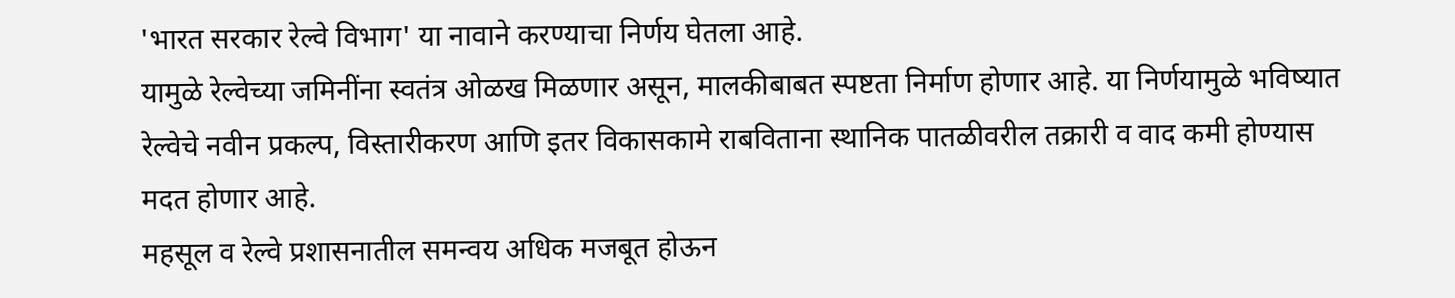'भारत सरकार रेल्वे विभाग' या नावाने करण्याचा निर्णय घेतला आहे.
यामुळे रेल्वेच्या जमिनींना स्वतंत्र ओळख मिळणार असून, मालकीबाबत स्पष्टता निर्माण होणार आहे. या निर्णयामुळे भविष्यात रेल्वेचे नवीन प्रकल्प, विस्तारीकरण आणि इतर विकासकामे राबविताना स्थानिक पातळीवरील तक्रारी व वाद कमी होण्यास मदत होणार आहे.
महसूल व रेल्वे प्रशासनातील समन्वय अधिक मजबूत होऊन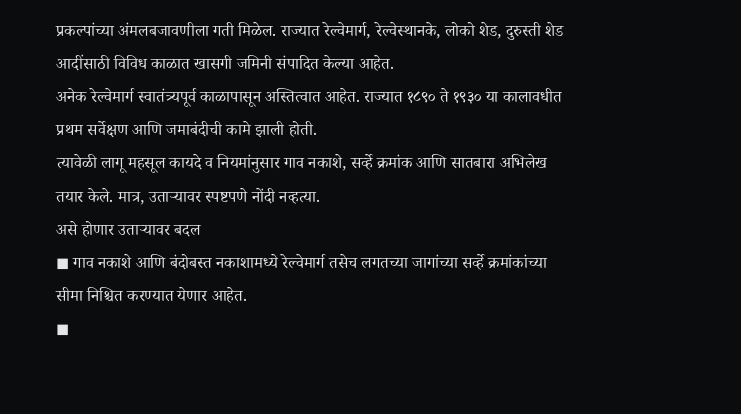प्रकल्पांच्या अंमलबजावणीला गती मिळेल. राज्यात रेल्वेमार्ग, रेल्वेस्थानके, लोको शेड, दुरुस्ती शेड आदींसाठी विविध काळात खासगी जमिनी संपादित केल्या आहेत.
अनेक रेल्वेमार्ग स्वातंत्र्यपूर्व काळापासून अस्तित्वात आहेत. राज्यात १८९० ते १९३० या कालावधीत प्रथम सर्वेक्षण आणि जमाबंदीची कामे झाली होती.
त्यावेळी लागू महसूल कायदे व नियमांनुसार गाव नकाशे, सर्व्हे क्रमांक आणि सातबारा अभिलेख तयार केले. मात्र, उताऱ्यावर स्पष्टपणे नोंदी नव्हत्या.
असे होणार उताऱ्यावर बदल
◼ गाव नकाशे आणि बंदोबस्त नकाशामध्ये रेल्वेमार्ग तसेच लगतच्या जागांच्या सर्व्हे क्रमांकांच्या सीमा निश्चित करण्यात येणार आहेत.
◼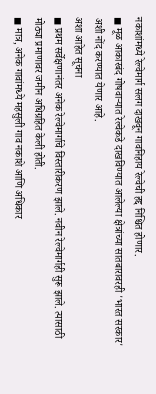नकाशांमध्ये रेल्वेमार्ग सलग दाखवून गावनिहाय रेल्वेची हद्द निश्चित होणार.
◼ मूळ आकारबंद गोषवाऱ्यात रेल्वेकडे दाखविण्यात आलेल्या क्षेत्रांच्या सातबारावरही 'भारत सरकार' अशी नोंद करण्यात येणार आहे.
अशा आहेत सूचना
◼ प्रथम सर्वेक्षणानंतर अनेक रेल्वेमार्गाचे विस्तारीकरण झाले. नवीन रेल्वेमार्गही सुरू झाले. त्यासाठी मोठ्या प्रमाणावर जमीन अधिग्रहित केली होती.
◼ मात्र, अनेक गावांमध्ये महसुली गाव नकाशे आणि अधिकार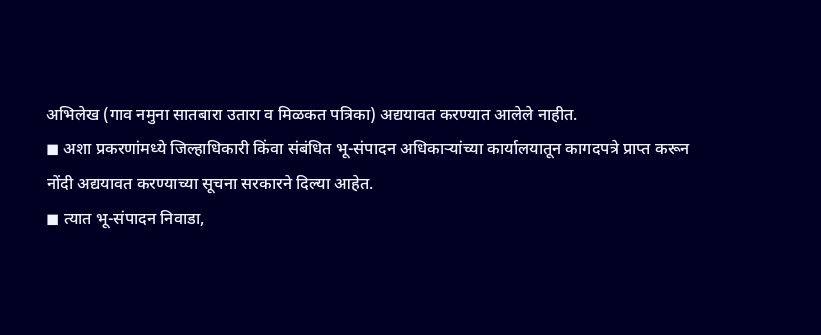अभिलेख (गाव नमुना सातबारा उतारा व मिळकत पत्रिका) अद्ययावत करण्यात आलेले नाहीत.
◼ अशा प्रकरणांमध्ये जिल्हाधिकारी किंवा संबंधित भू-संपादन अधिकाऱ्यांच्या कार्यालयातून कागदपत्रे प्राप्त करून नोंदी अद्ययावत करण्याच्या सूचना सरकारने दिल्या आहेत.
◼ त्यात भू-संपादन निवाडा,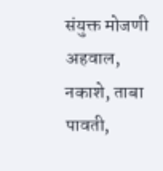संयुक्त मोजणी अहवाल, नकाशे, ताबा पावती,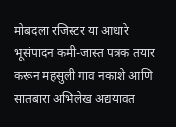मोबदला रजिस्टर या आधारे भूसंपादन कमी-जास्त पत्रक तयार करून महसुली गाव नकाशे आणि सातबारा अभिलेख अद्ययावत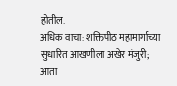होतील.
अधिक वाचा: शक्तिपीठ महामार्गाच्या सुधारित आखणीला अखेर मंजुरी; आता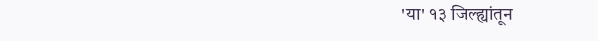'या' १३ जिल्ह्यांतून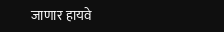जाणार हायवे